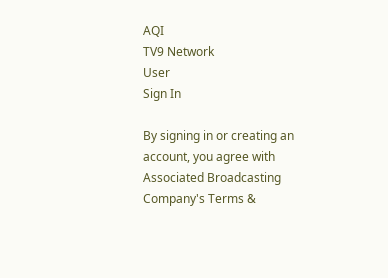AQI
TV9 Network
User
Sign In

By signing in or creating an account, you agree with Associated Broadcasting Company's Terms &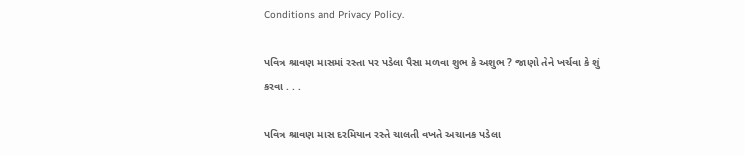Conditions and Privacy Policy.

પવિત્ર શ્રાવણ માસમાં રસ્તા પર પડેલા પૈસા મળવા શુભ કે અશુભ ? જાણો તેને ખર્ચવા કે શું કરવા . . .

પવિત્ર શ્રાવણ માસ દરમિયાન રસ્તે ચાલતી વખતે અચાનક પડેલા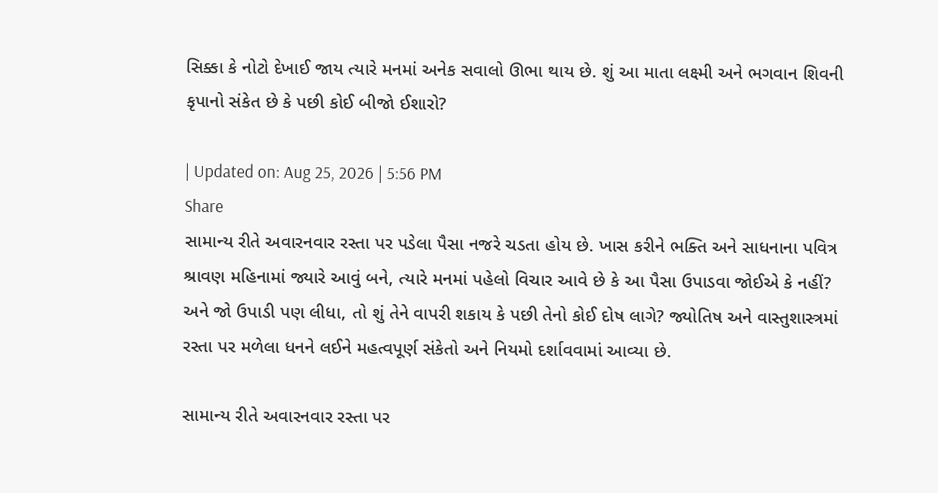સિક્કા કે નોટો દેખાઈ જાય ત્યારે મનમાં અનેક સવાલો ઊભા થાય છે. શું આ માતા લક્ષ્મી અને ભગવાન શિવની કૃપાનો સંકેત છે કે પછી કોઈ બીજો ઈશારો?

| Updated on: Aug 25, 2026 | 5:56 PM
Share
સામાન્ય રીતે અવારનવાર રસ્તા પર પડેલા પૈસા નજરે ચડતા હોય છે. ખાસ કરીને ભક્તિ અને સાધનાના પવિત્ર શ્રાવણ મહિનામાં જ્યારે આવું બને, ત્યારે મનમાં પહેલો વિચાર આવે છે કે આ પૈસા ઉપાડવા જોઈએ કે નહીં? અને જો ઉપાડી પણ લીધા, તો શું તેને વાપરી શકાય કે પછી તેનો કોઈ દોષ લાગે? જ્યોતિષ અને વાસ્તુશાસ્ત્રમાં રસ્તા પર મળેલા ધનને લઈને મહત્વપૂર્ણ સંકેતો અને નિયમો દર્શાવવામાં આવ્યા છે.

સામાન્ય રીતે અવારનવાર રસ્તા પર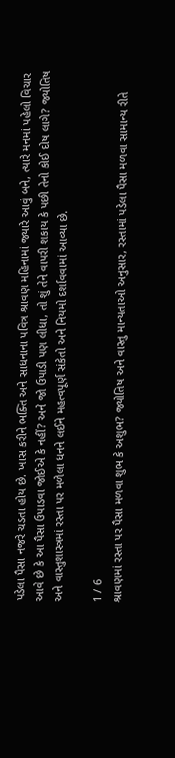પડેલા પૈસા નજરે ચડતા હોય છે. ખાસ કરીને ભક્તિ અને સાધનાના પવિત્ર શ્રાવણ મહિનામાં જ્યારે આવું બને, ત્યારે મનમાં પહેલો વિચાર આવે છે કે આ પૈસા ઉપાડવા જોઈએ કે નહીં? અને જો ઉપાડી પણ લીધા, તો શું તેને વાપરી શકાય કે પછી તેનો કોઈ દોષ લાગે? જ્યોતિષ અને વાસ્તુશાસ્ત્રમાં રસ્તા પર મળેલા ધનને લઈને મહત્વપૂર્ણ સંકેતો અને નિયમો દર્શાવવામાં આવ્યા છે.

1 / 6
શ્રાવણમાં રસ્તા પર પૈસા મળવા શુભ કે અશુભ? જ્યોતિષ અને વાસ્તુ માન્યતાઓ અનુસાર, રસ્તામાં પડેલા પૈસા મળવા સામાન્ય રીતે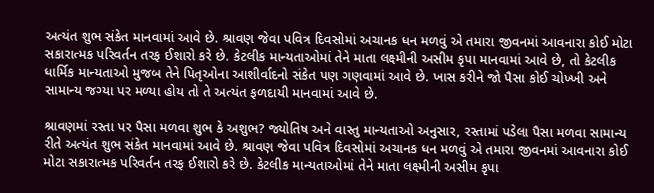અત્યંત શુભ સંકેત માનવામાં આવે છે. શ્રાવણ જેવા પવિત્ર દિવસોમાં અચાનક ધન મળવું એ તમારા જીવનમાં આવનારા કોઈ મોટા સકારાત્મક પરિવર્તન તરફ ઈશારો કરે છે. કેટલીક માન્યતાઓમાં તેને માતા લક્ષ્મીની અસીમ કૃપા માનવામાં આવે છે, તો કેટલીક ધાર્મિક માન્યતાઓ મુજબ તેને પિતૃઓના આશીર્વાદનો સંકેત પણ ગણવામાં આવે છે. ખાસ કરીને જો પૈસા કોઈ ચોખ્ખી અને સામાન્ય જગ્યા પર મળ્યા હોય તો તે અત્યંત ફળદાયી માનવામાં આવે છે.

શ્રાવણમાં રસ્તા પર પૈસા મળવા શુભ કે અશુભ? જ્યોતિષ અને વાસ્તુ માન્યતાઓ અનુસાર, રસ્તામાં પડેલા પૈસા મળવા સામાન્ય રીતે અત્યંત શુભ સંકેત માનવામાં આવે છે. શ્રાવણ જેવા પવિત્ર દિવસોમાં અચાનક ધન મળવું એ તમારા જીવનમાં આવનારા કોઈ મોટા સકારાત્મક પરિવર્તન તરફ ઈશારો કરે છે. કેટલીક માન્યતાઓમાં તેને માતા લક્ષ્મીની અસીમ કૃપા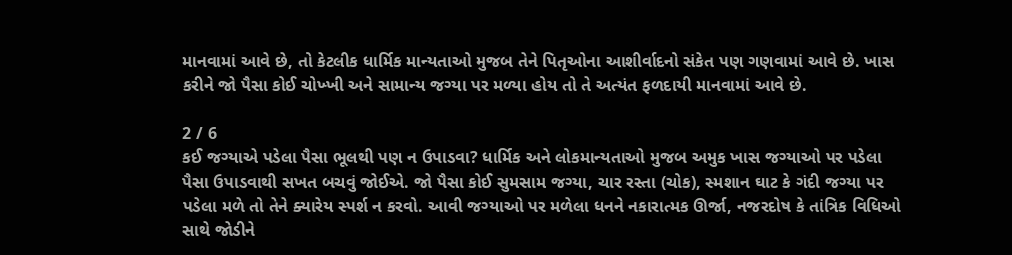માનવામાં આવે છે, તો કેટલીક ધાર્મિક માન્યતાઓ મુજબ તેને પિતૃઓના આશીર્વાદનો સંકેત પણ ગણવામાં આવે છે. ખાસ કરીને જો પૈસા કોઈ ચોખ્ખી અને સામાન્ય જગ્યા પર મળ્યા હોય તો તે અત્યંત ફળદાયી માનવામાં આવે છે.

2 / 6
કઈ જગ્યાએ પડેલા પૈસા ભૂલથી પણ ન ઉપાડવા? ધાર્મિક અને લોકમાન્યતાઓ મુજબ અમુક ખાસ જગ્યાઓ પર પડેલા પૈસા ઉપાડવાથી સખત બચવું જોઈએ. જો પૈસા કોઈ સુમસામ જગ્યા, ચાર રસ્તા (ચોક), સ્મશાન ઘાટ કે ગંદી જગ્યા પર પડેલા મળે તો તેને ક્યારેય સ્પર્શ ન કરવો. આવી જગ્યાઓ પર મળેલા ધનને નકારાત્મક ઊર્જા, નજરદોષ કે તાંત્રિક વિધિઓ સાથે જોડીને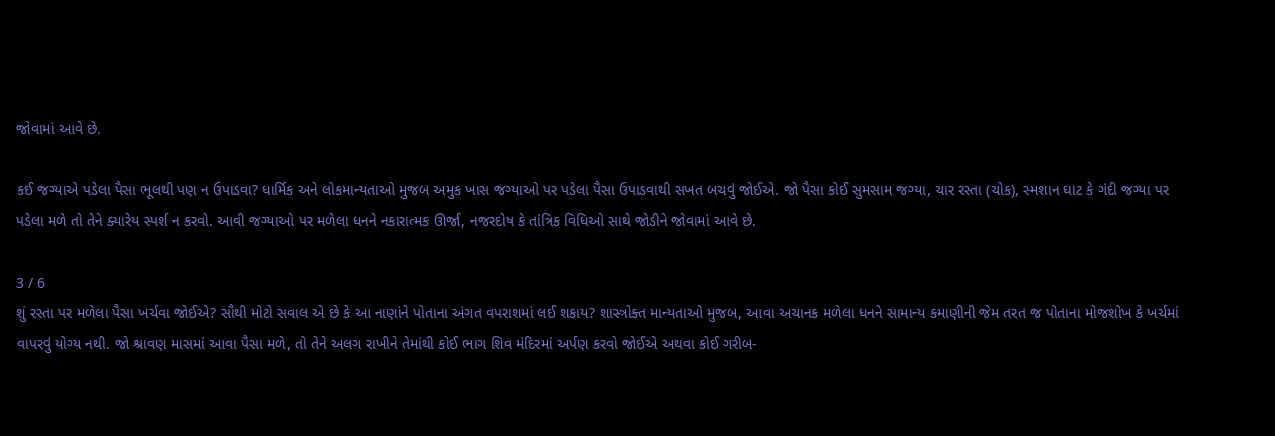જોવામાં આવે છે.

કઈ જગ્યાએ પડેલા પૈસા ભૂલથી પણ ન ઉપાડવા? ધાર્મિક અને લોકમાન્યતાઓ મુજબ અમુક ખાસ જગ્યાઓ પર પડેલા પૈસા ઉપાડવાથી સખત બચવું જોઈએ. જો પૈસા કોઈ સુમસામ જગ્યા, ચાર રસ્તા (ચોક), સ્મશાન ઘાટ કે ગંદી જગ્યા પર પડેલા મળે તો તેને ક્યારેય સ્પર્શ ન કરવો. આવી જગ્યાઓ પર મળેલા ધનને નકારાત્મક ઊર્જા, નજરદોષ કે તાંત્રિક વિધિઓ સાથે જોડીને જોવામાં આવે છે.

3 / 6
શું રસ્તા પર મળેલા પૈસા ખર્ચવા જોઈએ? સૌથી મોટો સવાલ એ છે કે આ નાણાંને પોતાના અંગત વપરાશમાં લઈ શકાય? શાસ્ત્રોક્ત માન્યતાઓ મુજબ, આવા અચાનક મળેલા ધનને સામાન્ય કમાણીની જેમ તરત જ પોતાના મોજશોખ કે ખર્ચમાં વાપરવું યોગ્ય નથી. જો શ્રાવણ માસમાં આવા પૈસા મળે, તો તેને અલગ રાખીને તેમાંથી કોઈ ભાગ શિવ મંદિરમાં અર્પણ કરવો જોઈએ અથવા કોઈ ગરીબ-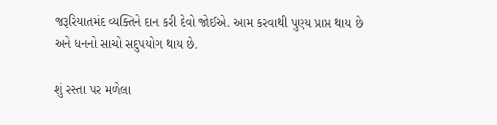જરૂરિયાતમંદ વ્યક્તિને દાન કરી દેવો જોઈએ. આમ કરવાથી પુણ્ય પ્રાપ્ત થાય છે અને ધનનો સાચો સદુપયોગ થાય છે.

શું રસ્તા પર મળેલા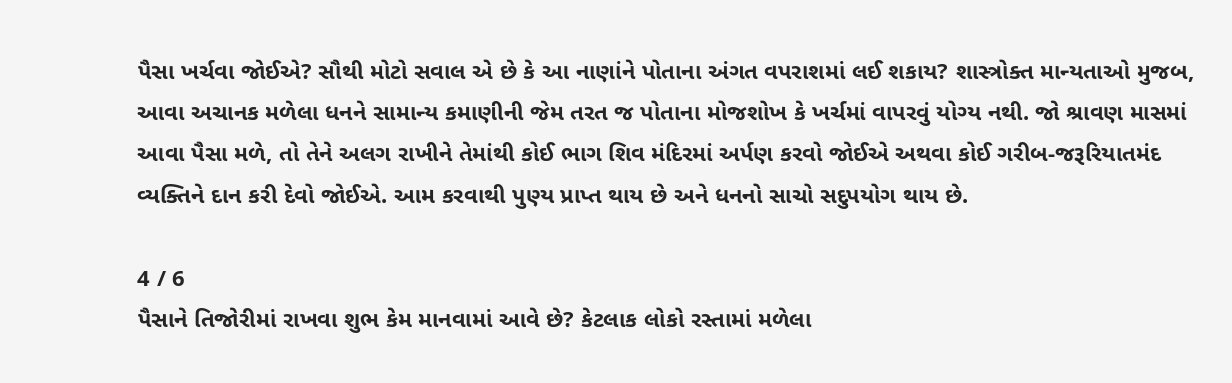પૈસા ખર્ચવા જોઈએ? સૌથી મોટો સવાલ એ છે કે આ નાણાંને પોતાના અંગત વપરાશમાં લઈ શકાય? શાસ્ત્રોક્ત માન્યતાઓ મુજબ, આવા અચાનક મળેલા ધનને સામાન્ય કમાણીની જેમ તરત જ પોતાના મોજશોખ કે ખર્ચમાં વાપરવું યોગ્ય નથી. જો શ્રાવણ માસમાં આવા પૈસા મળે, તો તેને અલગ રાખીને તેમાંથી કોઈ ભાગ શિવ મંદિરમાં અર્પણ કરવો જોઈએ અથવા કોઈ ગરીબ-જરૂરિયાતમંદ વ્યક્તિને દાન કરી દેવો જોઈએ. આમ કરવાથી પુણ્ય પ્રાપ્ત થાય છે અને ધનનો સાચો સદુપયોગ થાય છે.

4 / 6
પૈસાને તિજોરીમાં રાખવા શુભ કેમ માનવામાં આવે છે? કેટલાક લોકો રસ્તામાં મળેલા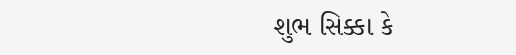શુભ સિક્કા કે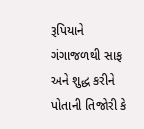રૂપિયાને ગંગાજળથી સાફ અને શુદ્ધ કરીને પોતાની તિજોરી કે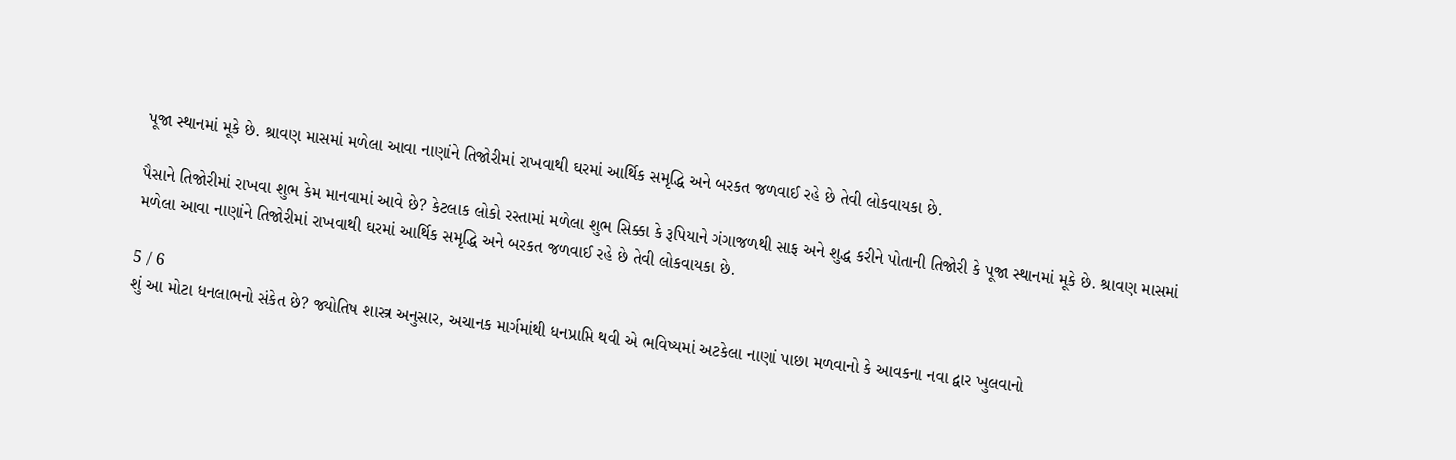પૂજા સ્થાનમાં મૂકે છે. શ્રાવણ માસમાં મળેલા આવા નાણાંને તિજોરીમાં રાખવાથી ઘરમાં આર્થિક સમૃદ્ધિ અને બરકત જળવાઈ રહે છે તેવી લોકવાયકા છે.

પૈસાને તિજોરીમાં રાખવા શુભ કેમ માનવામાં આવે છે? કેટલાક લોકો રસ્તામાં મળેલા શુભ સિક્કા કે રૂપિયાને ગંગાજળથી સાફ અને શુદ્ધ કરીને પોતાની તિજોરી કે પૂજા સ્થાનમાં મૂકે છે. શ્રાવણ માસમાં મળેલા આવા નાણાંને તિજોરીમાં રાખવાથી ઘરમાં આર્થિક સમૃદ્ધિ અને બરકત જળવાઈ રહે છે તેવી લોકવાયકા છે.

5 / 6
શું આ મોટા ધનલાભનો સંકેત છે? જ્યોતિષ શાસ્ત્ર અનુસાર, અચાનક માર્ગમાંથી ધનપ્રાપ્તિ થવી એ ભવિષ્યમાં અટકેલા નાણાં પાછા મળવાનો કે આવકના નવા દ્વાર ખુલવાનો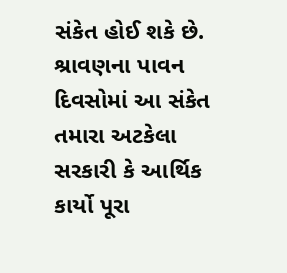સંકેત હોઈ શકે છે. શ્રાવણના પાવન દિવસોમાં આ સંકેત તમારા અટકેલા સરકારી કે આર્થિક કાર્યો પૂરા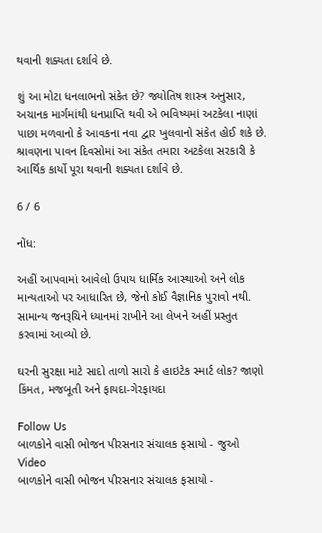થવાની શક્યતા દર્શાવે છે.

શું આ મોટા ધનલાભનો સંકેત છે? જ્યોતિષ શાસ્ત્ર અનુસાર, અચાનક માર્ગમાંથી ધનપ્રાપ્તિ થવી એ ભવિષ્યમાં અટકેલા નાણાં પાછા મળવાનો કે આવકના નવા દ્વાર ખુલવાનો સંકેત હોઈ શકે છે. શ્રાવણના પાવન દિવસોમાં આ સંકેત તમારા અટકેલા સરકારી કે આર્થિક કાર્યો પૂરા થવાની શક્યતા દર્શાવે છે.

6 / 6

નોંધ:

અહીં આપવામાં આવેલો ઉપાય ધાર્મિક આસ્થાઓ અને લોક માન્યતાઓ પર આધારિત છે, જેનો કોઈ વૈજ્ઞાનિક પુરાવો નથી. સામાન્ય જનરૂચિને ધ્યાનમાં રાખીને આ લેખને અહીં પ્રસ્તુત કરવામાં આવ્યો છે.

ઘરની સુરક્ષા માટે સાદો તાળો સારો કે હાઇટેક સ્માર્ટ લોક? જાણો કિંમત, મજબૂતી અને ફાયદા-ગેરફાયદા

Follow Us
બાળકોને વાસી ભોજન પીરસનાર સંચાલક ફસાયો - જુઓ Video
બાળકોને વાસી ભોજન પીરસનાર સંચાલક ફસાયો -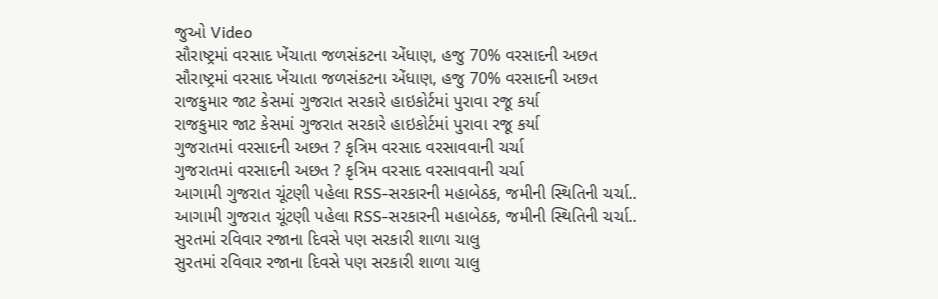જુઓ Video
સૌરાષ્ટ્રમાં વરસાદ ખેંચાતા જળસંકટના એંધાણ, હજુ 70% વરસાદની અછત
સૌરાષ્ટ્રમાં વરસાદ ખેંચાતા જળસંકટના એંધાણ, હજુ 70% વરસાદની અછત
રાજકુમાર જાટ કેસમાં ગુજરાત સરકારે હાઇકોર્ટમાં પુરાવા રજૂ કર્યા
રાજકુમાર જાટ કેસમાં ગુજરાત સરકારે હાઇકોર્ટમાં પુરાવા રજૂ કર્યા
ગુજરાતમાં વરસાદની અછત ? કૃત્રિમ વરસાદ વરસાવવાની ચર્ચા
ગુજરાતમાં વરસાદની અછત ? કૃત્રિમ વરસાદ વરસાવવાની ચર્ચા
આગામી ગુજરાત ચૂંટણી પહેલા RSS-સરકારની મહાબેઠક, જમીની સ્થિતિની ચર્ચા..
આગામી ગુજરાત ચૂંટણી પહેલા RSS-સરકારની મહાબેઠક, જમીની સ્થિતિની ચર્ચા..
સુરતમાં રવિવાર રજાના દિવસે પણ સરકારી શાળા ચાલુ
સુરતમાં રવિવાર રજાના દિવસે પણ સરકારી શાળા ચાલુ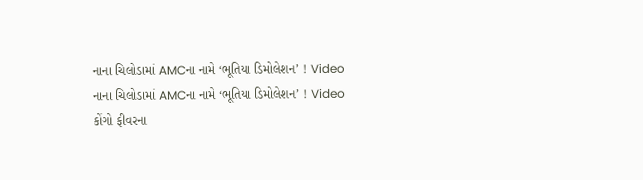નાના ચિલોડામાં AMCના નામે ‘ભૂતિયા ડિમોલેશન’ ! Video
નાના ચિલોડામાં AMCના નામે ‘ભૂતિયા ડિમોલેશન’ ! Video
કોંગો ફીવરના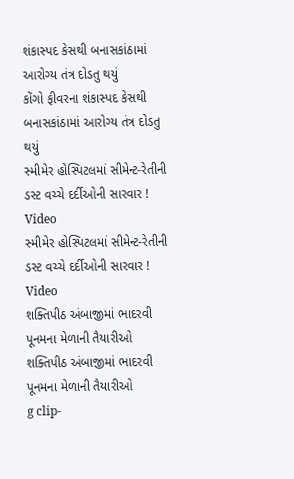શંકાસ્પદ કેસથી બનાસકાંઠામાં આરોગ્ય તંત્ર દોડતુ થયું
કોંગો ફીવરના શંકાસ્પદ કેસથી બનાસકાંઠામાં આરોગ્ય તંત્ર દોડતુ થયું
સ્મીમેર હોસ્પિટલમાં સીમેન્ટ-રેતીની ડસ્ટ વચ્ચે દર્દીઓની સારવાર ! Video
સ્મીમેર હોસ્પિટલમાં સીમેન્ટ-રેતીની ડસ્ટ વચ્ચે દર્દીઓની સારવાર ! Video
શક્તિપીઠ અંબાજીમાં ભાદરવી પૂનમના મેળાની તૈયારીઓ
શક્તિપીઠ અંબાજીમાં ભાદરવી પૂનમના મેળાની તૈયારીઓ
g clip-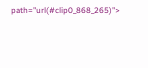path="url(#clip0_868_265)">